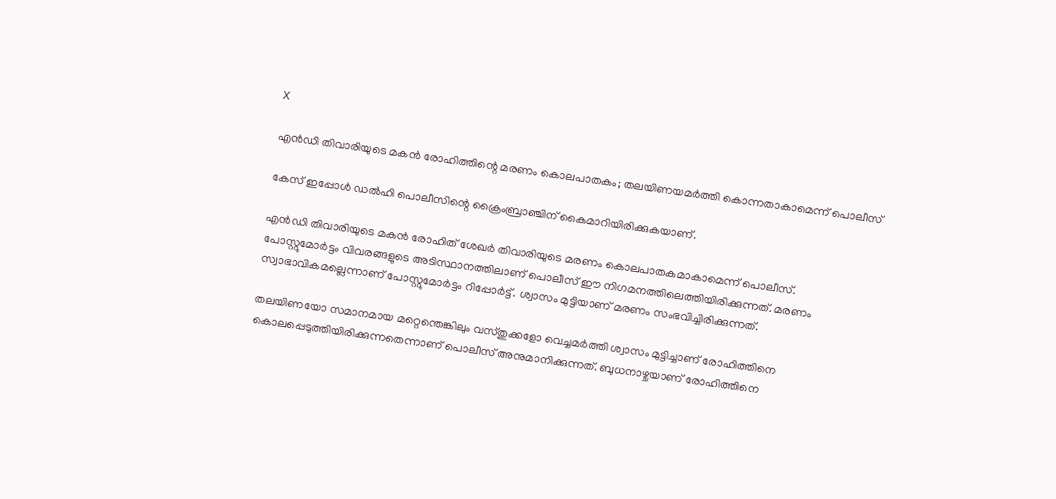X

എൻഡി തിവാരിയുടെ മകൻ രോഹിത്തിന്റെ മരണം കൊലപാതകം; തലയിണയമർത്തി കൊന്നതാകാമെന്ന് പൊലീസ്

കേസ് ഇപ്പോൾ ഡൽഹി പൊലീസിന്റെ ക്രൈംബ്രാഞ്ചിന് കൈമാറിയിരിക്കുകയാണ്.

എൻഡി തിവാരിയുടെ മകൻ രോഹിത് ശേഖർ തിവാരിയുടെ മരണം കൊലപാതകമാകാമെന്ന് പൊലീസ്. പോസ്റ്റുമോർട്ടം വിവരങ്ങളുടെ അടിസ്ഥാനത്തിലാണ് പൊലീസ് ഈ നിഗമനത്തിലെത്തിയിരിക്കുന്നത്. മരണം സ്വാഭാവികമല്ലെന്നാണ് പോസ്റ്റുമോർട്ടം റിപ്പോർട്ട്. ശ്വാസം മുട്ടിയാണ് മരണം സംഭവിച്ചിരിക്കുന്നത്.

തലയിണയോ സമാനമായ മറ്റെന്തെങ്കിലും വസ്തുക്കളോ വെച്ചമർത്തി ശ്വാസം മുട്ടിച്ചാണ് രോഹിത്തിനെ കൊലപ്പെടുത്തിയിരിക്കുന്നതെന്നാണ് പൊലീസ് അനുമാനിക്കുന്നത്. ബുധനാഴ്ചയാണ് രോഹിത്തിനെ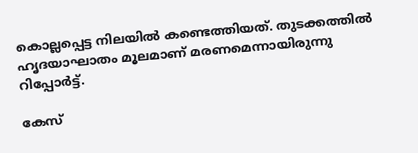കൊല്ലപ്പെട്ട നിലയിൽ കണ്ടെത്തിയത്. തുടക്കത്തിൽ ഹൃദയാഘാതം മൂലമാണ് മരണമെന്നായിരുന്നു റിപ്പോർട്ട്.

കേസ്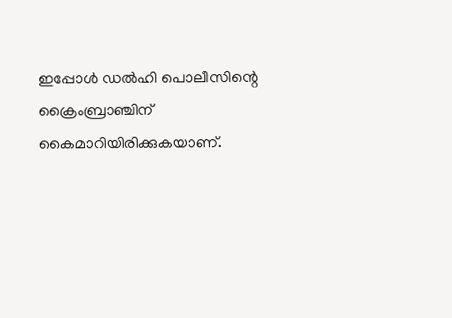ഇപ്പോൾ ഡൽഹി പൊലീസിന്റെ ക്രൈംബ്രാഞ്ചിന് കൈമാറിയിരിക്കുകയാണ്.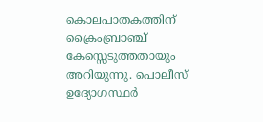കൊലപാതകത്തിന് ക്രൈംബ്രാഞ്ച് കേസ്സെടുത്തതായും അറിയുന്നു. പൊലീസ് ഉദ്യോഗസ്ഥർ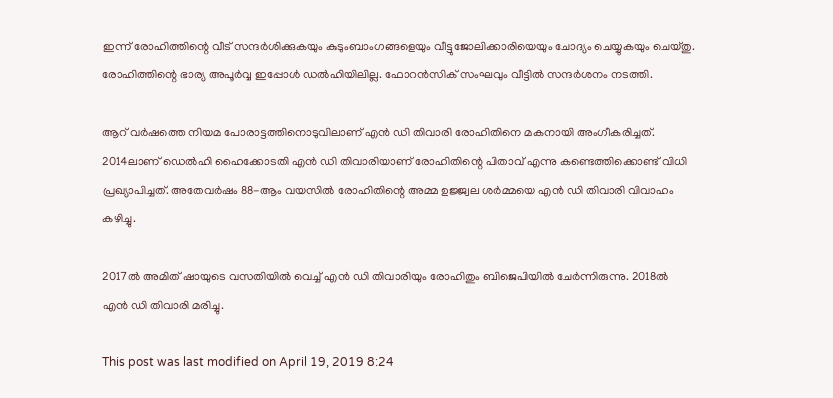ഇന്ന് രോഹിത്തിന്റെ വീട് സന്ദർശിക്കുകയും കുടുംബാംഗങ്ങളെയും വീട്ടുജോലിക്കാരിയെയും ചോദ്യം ചെയ്യുകയും ചെയ്തു. രോഹിത്തിന്റെ ഭാര്യ അപൂർവ്വ ഇപ്പോൾ ഡൽഹിയിലില്ല. ഫോറൻസിക് സംഘവും വീട്ടിൽ സന്ദർശനം നടത്തി.

ആറ് വര്‍ഷത്തെ നിയമ പോരാട്ടത്തിനൊടുവിലാണ് എന്‍ ഡി തിവാരി രോഹിതിനെ മകനായി അംഗീകരിച്ചത്. 2014ലാണ് ഡെല്‍ഹി ഹൈക്കോടതി എന്‍ ഡി തിവാരിയാണ് രോഹിതിന്റെ പിതാവ് എന്നു കണ്ടെത്തിക്കൊണ്ട് വിധി പ്രഖ്യാപിച്ചത്. അതേവര്‍ഷം 88-ആം വയസില്‍ രോഹിതിന്റെ അമ്മ ഉജ്ജ്വല ശര്‍മ്മയെ എന്‍ ഡി തിവാരി വിവാഹം കഴിച്ചു.

2017ല്‍ അമിത് ഷായുടെ വസതിയില്‍ വെച്ച് എന്‍ ഡി തിവാരിയും രോഹിതും ബിജെപിയില്‍ ചേര്‍ന്നിരുന്നു. 2018ല്‍ എന്‍ ഡി തിവാരി മരിച്ചു.

This post was last modified on April 19, 2019 8:24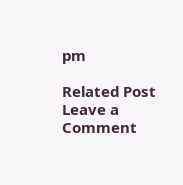pm

Related Post
Leave a Comment